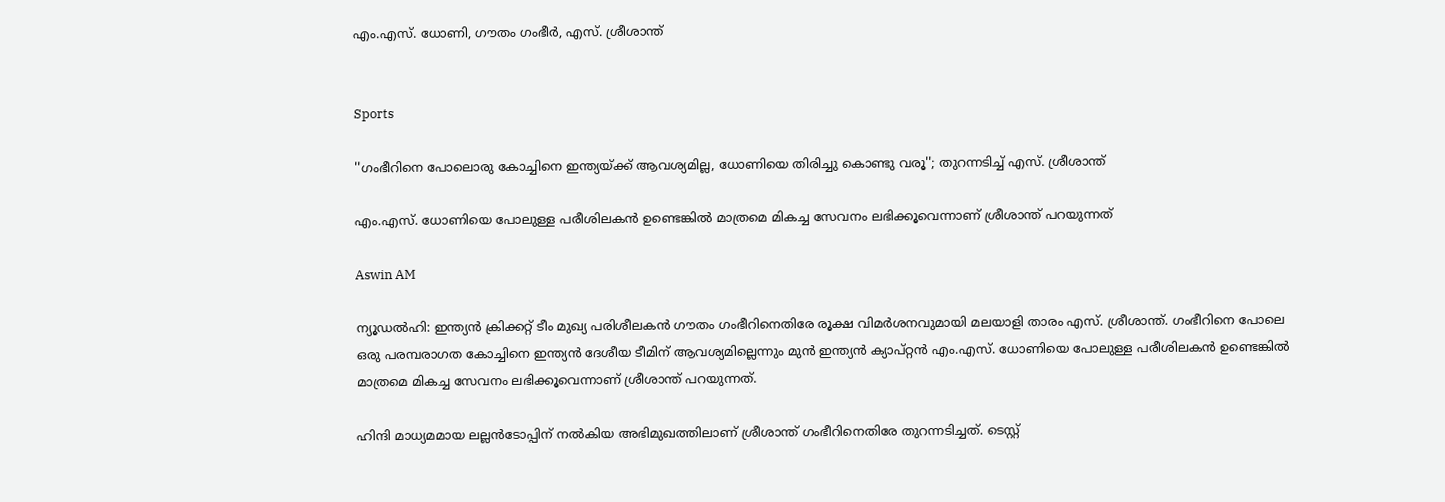എം.എസ്. ധോണി, ഗൗതം ഗംഭീർ, എസ്. ശ്രീശാന്ത്


Sports

''ഗംഭീറിനെ പോലൊരു കോച്ചിനെ ഇന്ത‍്യയ്ക്ക് ആവശ‍്യമില്ല, ധോണിയെ തിരിച്ചു കൊണ്ടു വരൂ''; തുറന്നടിച്ച് എസ്. ശ്രീശാന്ത്

എം.എസ്. ധോണിയെ പോലുള്ള പരീശിലകൻ ഉണ്ടെങ്കിൽ മാത്രമെ മികച്ച സേവനം ലഭിക്കൂവെന്നാണ് ശ്രീശാന്ത് പറയുന്നത്

Aswin AM

ന‍്യൂഡൽ‌ഹി: ഇന്ത‍്യൻ ക്രിക്കറ്റ് ടീം മുഖ‍്യ പരിശീലകൻ ഗൗതം ഗംഭീറിനെതിരേ രൂക്ഷ വിമർശനവുമായി മല‍യാളി താരം എസ്. ശ്രീശാന്ത്. ഗംഭീറിനെ പോലെ ഒരു പരമ്പരാഗത കോച്ചിനെ ഇന്ത‍്യൻ ദേശീയ ടീമിന് ആവശ‍്യമില്ലെന്നും മുൻ ഇന്ത‍്യൻ ക‍്യാപ്റ്റൻ എം.എസ്. ധോണിയെ പോലുള്ള പരീശിലകൻ ഉണ്ടെങ്കിൽ മാത്രമെ മികച്ച സേവനം ലഭിക്കൂവെന്നാണ് ശ്രീശാന്ത് പറയുന്നത്.

ഹിന്ദി മാധ‍്യമമായ ലല്ലൻടോപ്പിന് നൽകിയ അഭിമുഖത്തിലാണ് ശ്രീശാന്ത് ഗംഭീറിനെതിരേ തുറന്നടിച്ചത്. ടെസ്റ്റ്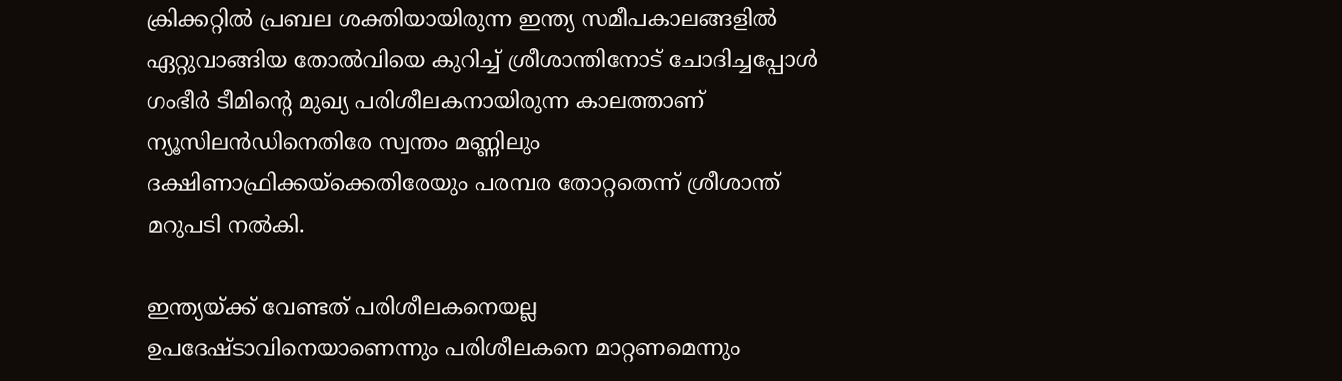ക്രിക്കറ്റിൽ പ്രബല ശക്തിയായിരുന്ന ഇന്ത‍്യ സമീപകാലങ്ങളിൽ ഏറ്റുവാങ്ങിയ തോൽവിയെ കുറിച്ച് ശ്രീശാന്തിനോട് ചോദിച്ചപ്പോൾ ഗംഭീർ ടീമിന്‍റെ മുഖ‍്യ പരിശീലകനായിരുന്ന കാലത്താണ് ന‍്യൂസിലൻഡിനെതിരേ സ്വന്തം മണ്ണിലും ദക്ഷിണാഫ്രിക്കയ്ക്കെതിരേയും പരമ്പര തോറ്റതെന്ന് ശ്രീശാന്ത് മറുപടി നൽകി.

ഇന്ത‍്യയ്ക്ക് വേണ്ടത് പരിശീലകനെയല്ല ഉപദേഷ്ടാവിനെയാണെന്നും പരിശീലകനെ മാറ്റണമെന്നും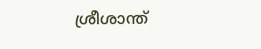ശ്രീശാന്ത്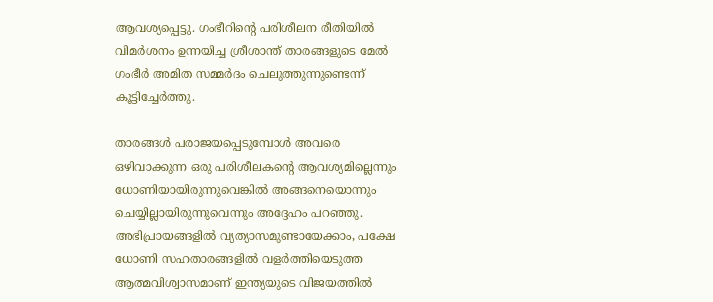ആവശ‍്യപ്പെട്ടു. ഗംഭീറിന്‍റെ പരിശീലന രീതിയിൽ വിമർശനം ഉന്നയിച്ച ശ്രീശാന്ത് താരങ്ങളുടെ മേൽ ഗംഭീർ അമിത സമ്മർദം ചെലുത്തുന്നുണ്ടെന്ന് കൂട്ടിച്ചേർത്തു.

താരങ്ങൾ പരാജയപ്പെടുമ്പോൾ അവരെ ഒഴിവാക്കുന്ന ഒരു പരിശീലകന്‍റെ ആവശ‍്യമില്ലെന്നും ധോണിയായിരുന്നുവെങ്കിൽ അങ്ങനെയൊന്നും ചെയ്യില്ലായിരുന്നുവെന്നും അദ്ദേഹം പറഞ്ഞു. അഭിപ്രായങ്ങളിൽ വ‍്യത‍്യാസമുണ്ടായേക്കാം, പക്ഷേ ധോണി സഹതാരങ്ങളിൽ വളർത്തിയെടുത്ത ആത്മവിശ്വാസമാണ് ഇന്ത‍്യയുടെ വിജയത്തിൽ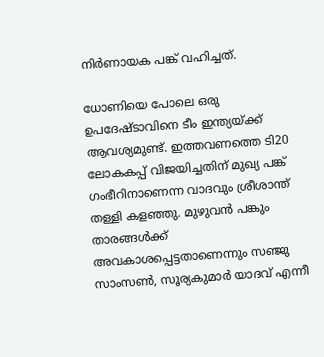നിർണായക പങ്ക് വഹിച്ചത്.

ധോണിയെ പോലെ ഒരു ഉപദേഷ്ടാവിനെ ടീം ഇന്ത‍്യയ്ക്ക് ആവ‍ശ‍്യമുണ്ട്. ഇത്തവണത്തെ ടി20 ലോകകപ്പ് വിജയിച്ചതിന് മുഖ‍്യ പങ്ക് ഗംഭീറിനാണെന്ന വാദവും ശ്രീശാന്ത് തള്ളി കളഞ്ഞു. മുഴുവൻ പങ്കും താരങ്ങൾക്ക് അവകാശപ്പെട്ടതാണെന്നും സഞ്ജു സാംസൺ, സൂര‍്യകുമാർ യാദവ് എന്നീ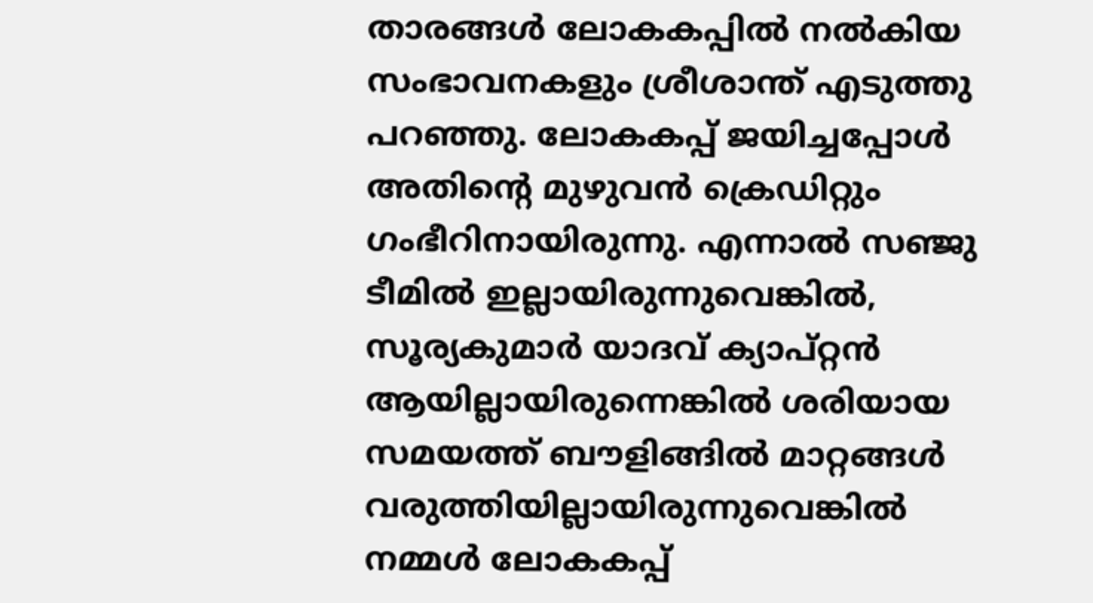താരങ്ങൾ ലോകകപ്പിൽ നൽകിയ സംഭാവനകളും ശ്രീശാന്ത് എടുത്തു പറഞ്ഞു. ലോകകപ്പ് ജയിച്ചപ്പോൾ അതിന്‍റെ മുഴുവൻ ക്രെഡിറ്റും ഗംഭീറിനായിരുന്നു. എന്നാൽ സഞ്ജു ടീമിൽ ഇല്ലായിരുന്നുവെങ്കിൽ, സൂര‍്യകുമാർ യാദവ് ക‍്യാപ്റ്റൻ ആയില്ലായിരുന്നെങ്കിൽ ശരിയായ സമയത്ത് ബൗളിങ്ങിൽ മാറ്റങ്ങൾ വരുത്തിയില്ലായിരുന്നുവെങ്കിൽ നമ്മൾ ലോകകപ്പ്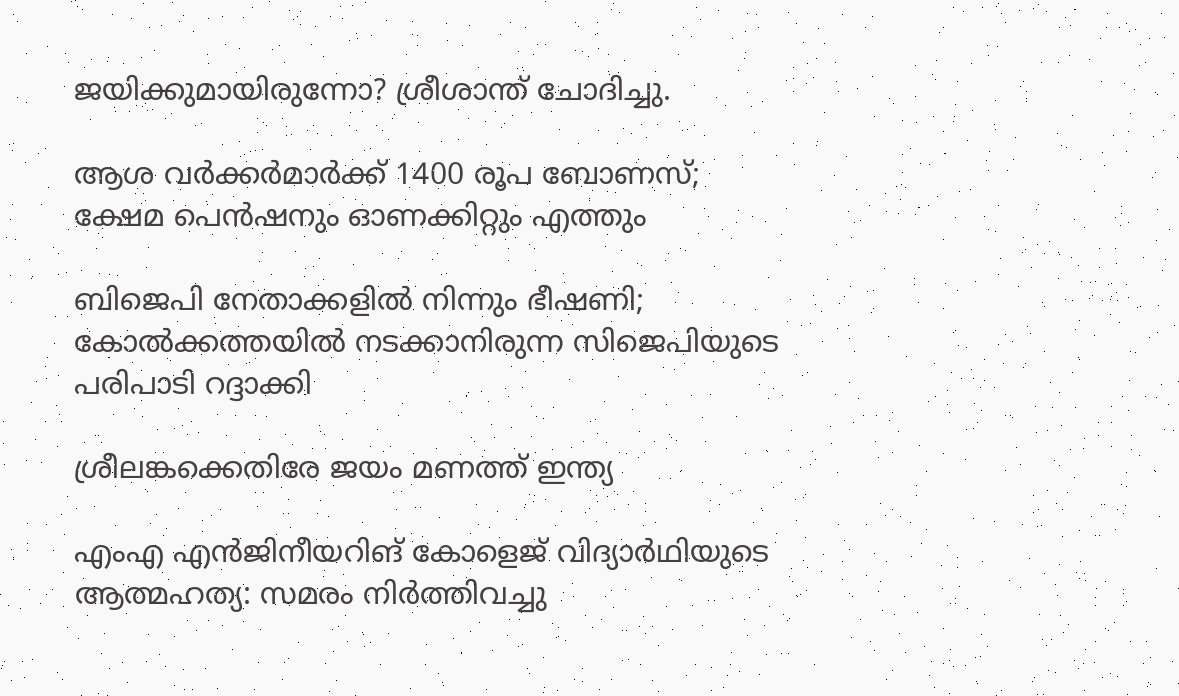ജയിക്കുമായിരുന്നോ? ശ്രീശാന്ത് ചോദിച്ചു.

ആശ വർക്കർമാർക്ക് 1400 രൂപ ബോണസ്; ക്ഷേമ പെൻഷനും ഓണക്കിറ്റും എത്തും

ബിജെപി നേതാക്കളിൽ നിന്നും ഭീഷണി; കോൽക്കത്തയിൽ നടക്കാനിരുന്ന സിജെപിയുടെ പരിപാടി റദ്ദാക്കി

ശ്രീലങ്കക്കെതിരേ ജയം മണത്ത് ഇന്ത്യ

എംഎ എൻജിനീയറിങ് കോളെജ് വിദ്യാർഥിയുടെ ആത്മഹത്യ: സമരം നിർത്തിവച്ചു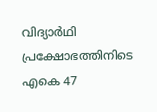വിദ‍്യാർഥി പ്രക്ഷോഭത്തിനിടെ എകെ 47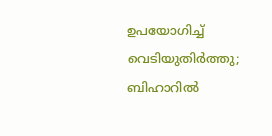ഉപയോഗിച്ച് വെടിയുതിർത്തു; ബിഹാറിൽ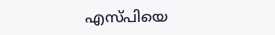എസ്പിയെ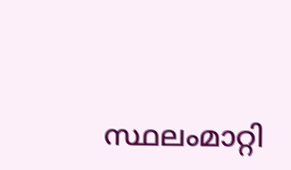സ്ഥലംമാറ്റി